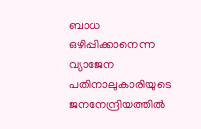ബാധ ഒഴിപ്പിക്കാനെന്ന വ്യാജേന പതിനാലുകാരിയുടെ ജനനേന്ദ്രിയത്തിൽ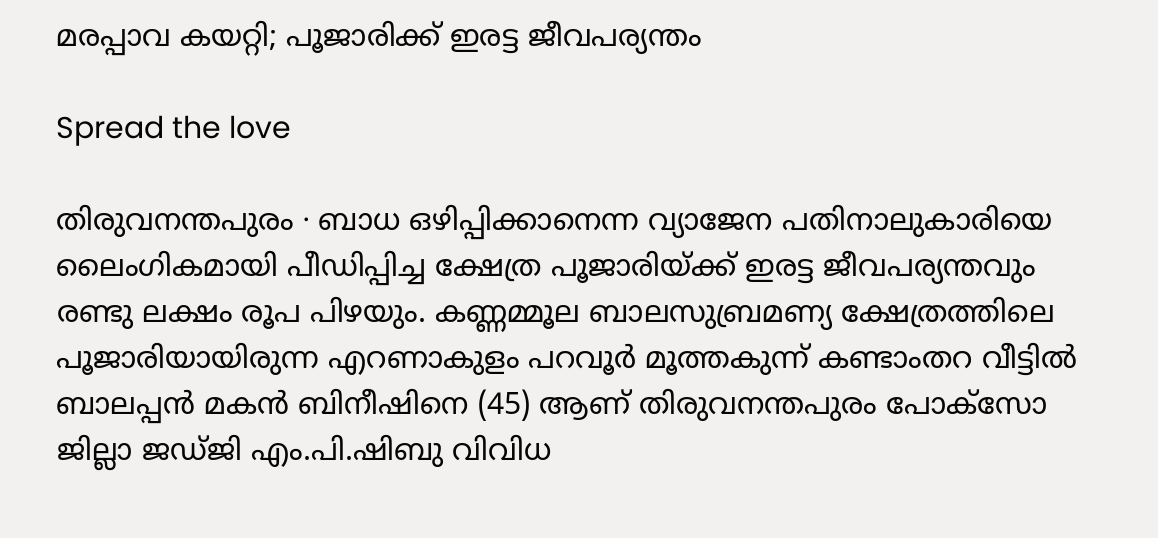മരപ്പാവ കയറ്റി; പൂജാരിക്ക് ഇരട്ട ജീവപര്യന്തം

Spread the love

തിരുവനന്തപുരം ∙ ബാധ ഒഴിപ്പിക്കാനെന്ന വ്യാജേന പതിനാലുകാരിയെ ലൈംഗികമായി പീഡിപ്പിച്ച ക്ഷേത്ര പൂജാരിയ്ക്ക് ഇരട്ട ജീവപര്യന്തവും രണ്ടു ലക്ഷം രൂപ പിഴയും. കണ്ണമ്മൂല ബാലസുബ്രമണ്യ ക്ഷേത്രത്തിലെ പൂജാരിയായിരുന്ന എറണാകുളം പറവൂർ മൂത്തകുന്ന് കണ്ടാംതറ വീട്ടിൽ ബാലപ്പൻ മകൻ ബിനീഷിനെ (45) ആണ് തിരുവനന്തപുരം പോക്സോ ജില്ലാ ജഡ്‌ജി എം.പി.ഷിബു വിവിധ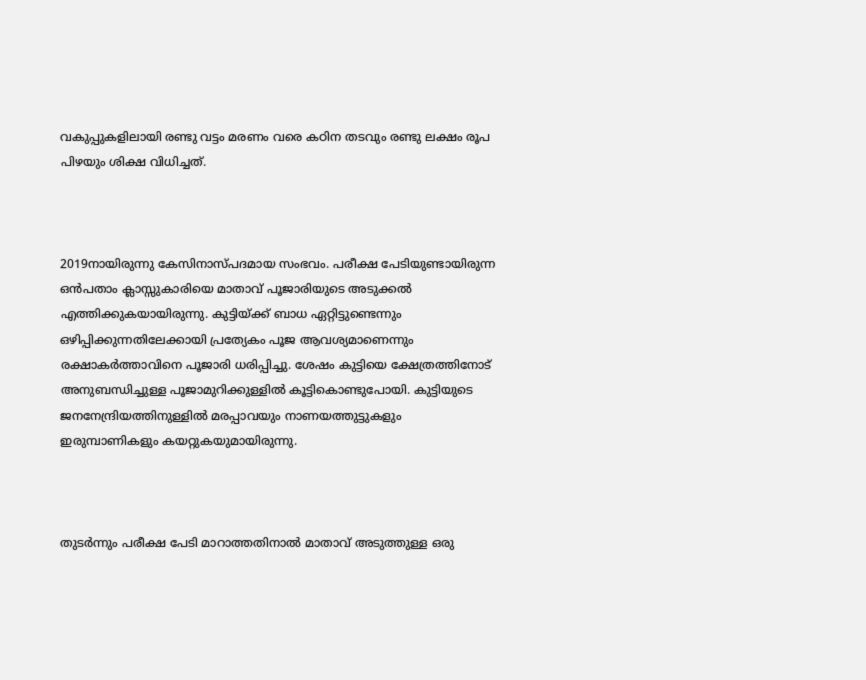വകുപ്പുകളിലായി രണ്ടു വട്ടം മരണം വരെ കഠിന തടവും രണ്ടു ലക്ഷം രൂപ പിഴയും ശിക്ഷ വിധിച്ചത്.



2019നായിരുന്നു കേസിനാസ്‌പദമായ സംഭവം. പരീക്ഷ പേടിയുണ്ടായിരുന്ന ഒൻപതാം ക്ലാസ്സുകാരിയെ മാതാവ് പൂജാരിയുടെ അടുക്കൽ എത്തിക്കുകയായിരുന്നു. കുട്ടിയ്ക്ക് ബാധ ഏറ്റിട്ടുണ്ടെന്നും ഒഴിപ്പിക്കുന്നതിലേക്കായി പ്രത്യേകം പൂജ ആവശ്യമാണെന്നും രക്ഷാകർത്താവിനെ പൂജാരി ധരിപ്പിച്ചു. ശേഷം കുട്ടിയെ ക്ഷേത്രത്തിനോട് അനുബന്ധിച്ചുള്ള പൂജാമുറിക്കുള്ളിൽ കൂട്ടികൊണ്ടുപോയി. കുട്ടിയുടെ ജനനേന്ദ്രിയത്തിനുള്ളിൽ മരപ്പാവയും നാണയത്തുട്ടുകളും ഇരുമ്പാണികളും കയറ്റുകയുമായിരുന്നു.



തുടർന്നും പരീക്ഷ പേടി മാറാത്തതിനാൽ മാതാവ് അടുത്തുള്ള ഒരു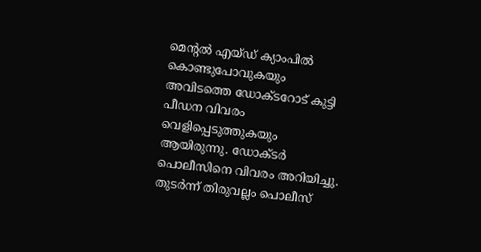മെന്റൽ എയ്‌ഡ് ക്യാംപിൽ കൊണ്ടുപോവുകയും അവിടത്തെ ഡോക്ടറോട് കുട്ടി പീഡന വിവരം വെളിപ്പെടുത്തുകയും ആയിരുന്നു. ഡോക്‌ടർ പൊലീസിനെ വിവരം അറിയിച്ചു. തുടർന്ന് തിരുവല്ലം പൊലീസ്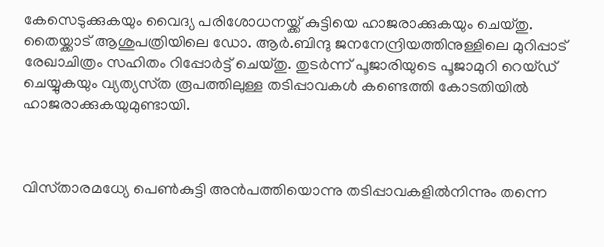കേസെടുക്കുകയും വൈദ്യ പരിശോധനയ്ക്ക് കുട്ടിയെ ഹാജരാക്കുകയും ചെയ്തു. തൈയ്ക്കാട് ആശുപത്രിയിലെ ഡോ. ആർ.ബിന്ദു ജനനേന്ദ്രിയത്തിനുള്ളിലെ മുറിപ്പാട് രേഖാചിത്രം സഹിതം റിപ്പോർട്ട് ചെയ്തു. തുടർന്ന് പൂജാരിയുടെ പൂജാമുറി റെയ്‌ഡ് ചെയ്യുകയും വ്യത്യസ്‌ത രൂപത്തിലുള്ള തടിപ്പാവകൾ കണ്ടെത്തി കോടതിയിൽ ഹാജരാക്കുകയുമുണ്ടായി.



വിസ്‌താരമധ്യേ പെൺകുട്ടി അൻപത്തിയൊന്നു തടിപ്പാവകളിൽനിന്നും തന്നെ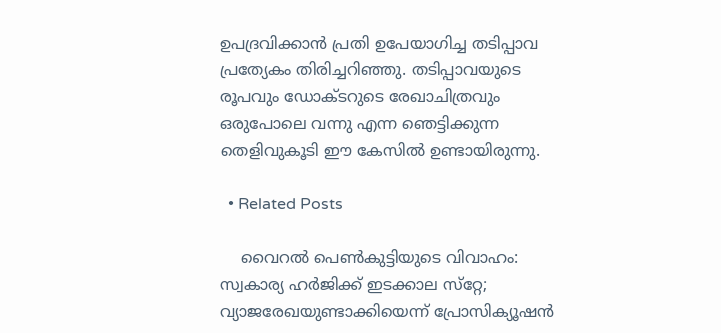ഉപദ്രവിക്കാൻ പ്രതി ഉപേയാഗിച്ച തടിപ്പാവ പ്രത്യേകം തിരിച്ചറിഞ്ഞു. തടിപ്പാവയുടെ രൂപവും ഡോക്‌ടറുടെ രേഖാചിത്രവും ഒരുപോലെ വന്നു എന്ന ഞെട്ടിക്കുന്ന തെളിവുകൂടി ഈ കേസിൽ ഉണ്ടായിരുന്നു.

  • Related Posts

    വൈറല്‍ പെണ്‍കുട്ടിയുടെ വിവാഹം: സ്വകാര്യ ഹർജിക്ക് ഇടക്കാല സ്‌റ്റേ; വ്യാജരേഖയുണ്ടാക്കിയെന്ന് പ്രോസിക്യൂഷൻ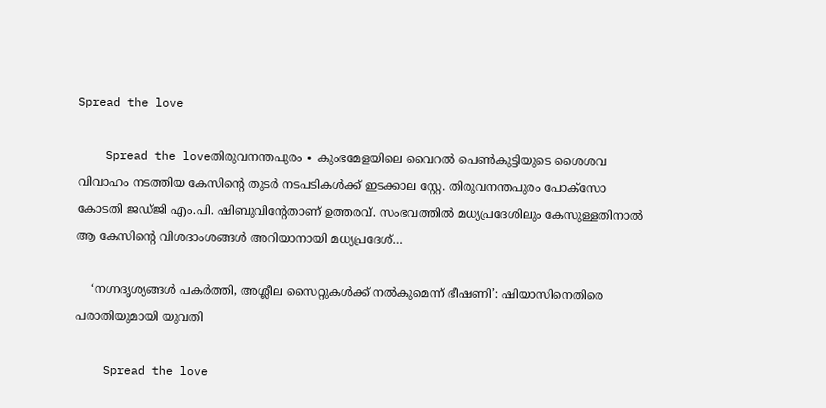Spread the love

    Spread the loveതിരുവനന്തപുരം ∙ കുംഭമേളയിലെ വൈറല്‍ പെണ്‍കുട്ടിയുടെ ശൈശവ വിവാഹം നടത്തിയ കേസിന്റെ തുടർ നടപടികൾക്ക് ഇടക്കാല സ്റ്റേ. തിരുവനന്തപുരം പോക്‌സോ കോടതി ജഡ്ജി എം.പി. ഷിബുവിന്റേതാണ് ഉത്തരവ്. സംഭവത്തിൽ മധ്യപ്രദേശിലും കേസുള്ളതിനാൽ ആ കേസിന്റെ വിശദാംശങ്ങൾ അറിയാനായി മധ്യപ്രദേശ്…

    ‘നഗ്നദൃശ്യങ്ങൾ പകർത്തി, അശ്ലീല സൈറ്റുകൾക്ക് നൽകുമെന്ന് ഭീഷണി’: ഷിയാസിനെതിരെ പരാതിയുമായി യുവതി

    Spread the love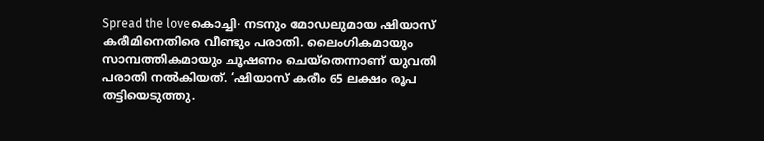Spread the loveകൊച്ചി∙ നടനും മോ‍ഡലുമായ ഷിയാസ് കരീമിനെതിരെ വീണ്ടും പരാതി. ലൈംഗികമായും സാമ്പത്തികമായും ചൂഷണം ചെയ്തെന്നാണ് യുവതി പരാതി നൽകിയത്. ‘ഷിയാസ് കരീം 65 ലക്ഷം രൂപ തട്ടിയെടുത്തു.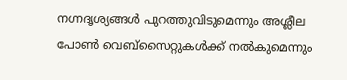നഗ്നദൃശ്യങ്ങള്‍ പുറത്തുവിടുമെന്നും അശ്ലീല പോൺ വെബ്സൈറ്റുകൾക്ക് നൽകുമെന്നും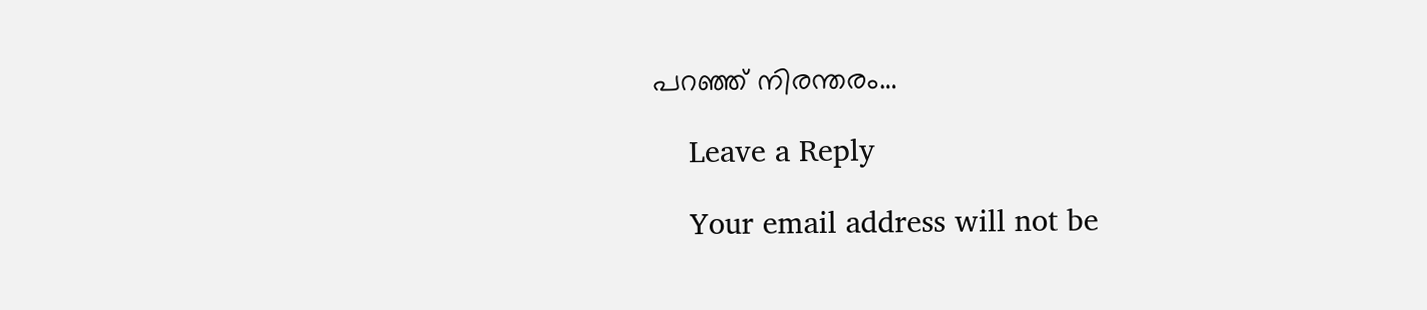പറഞ്ഞ് നിരന്തരം…

    Leave a Reply

    Your email address will not be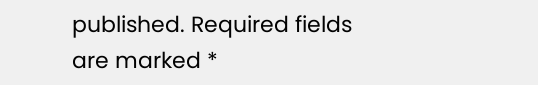published. Required fields are marked *